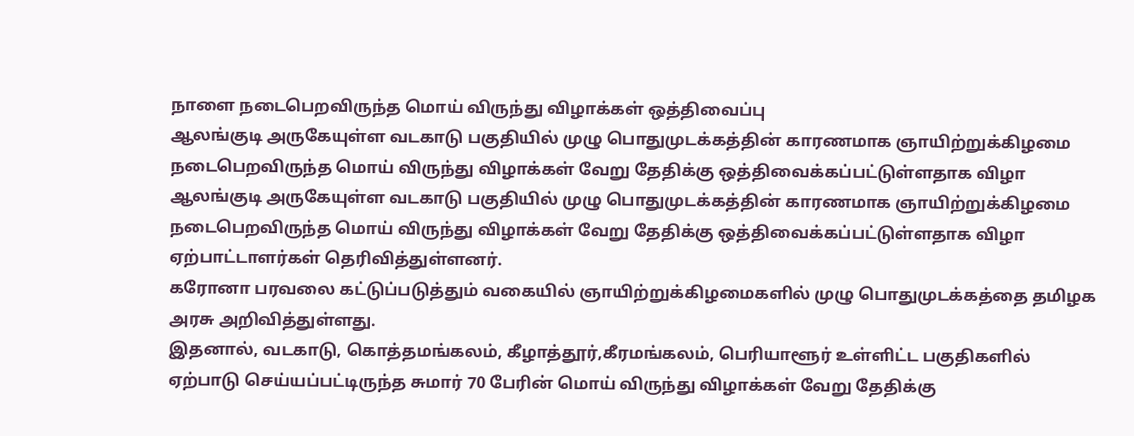நாளை நடைபெறவிருந்த மொய் விருந்து விழாக்கள் ஒத்திவைப்பு
ஆலங்குடி அருகேயுள்ள வடகாடு பகுதியில் முழு பொதுமுடக்கத்தின் காரணமாக ஞாயிற்றுக்கிழமை நடைபெறவிருந்த மொய் விருந்து விழாக்கள் வேறு தேதிக்கு ஒத்திவைக்கப்பட்டுள்ளதாக விழா
ஆலங்குடி அருகேயுள்ள வடகாடு பகுதியில் முழு பொதுமுடக்கத்தின் காரணமாக ஞாயிற்றுக்கிழமை நடைபெறவிருந்த மொய் விருந்து விழாக்கள் வேறு தேதிக்கு ஒத்திவைக்கப்பட்டுள்ளதாக விழா ஏற்பாட்டாளர்கள் தெரிவித்துள்ளனர்.
கரோனா பரவலை கட்டுப்படுத்தும் வகையில் ஞாயிற்றுக்கிழமைகளில் முழு பொதுமுடக்கத்தை தமிழக அரசு அறிவித்துள்ளது.
இதனால், வடகாடு, கொத்தமங்கலம், கீழாத்தூர்,கீரமங்கலம், பெரியாளூர் உள்ளிட்ட பகுதிகளில் ஏற்பாடு செய்யப்பட்டிருந்த சுமார் 70 பேரின் மொய் விருந்து விழாக்கள் வேறு தேதிக்கு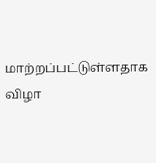மாற்றப்பட்டுள்ளதாக விழா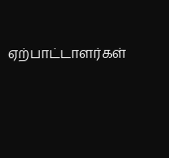ஏற்பாட்டாளர்கள்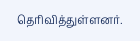தெரிவித்துள்ளனர்.